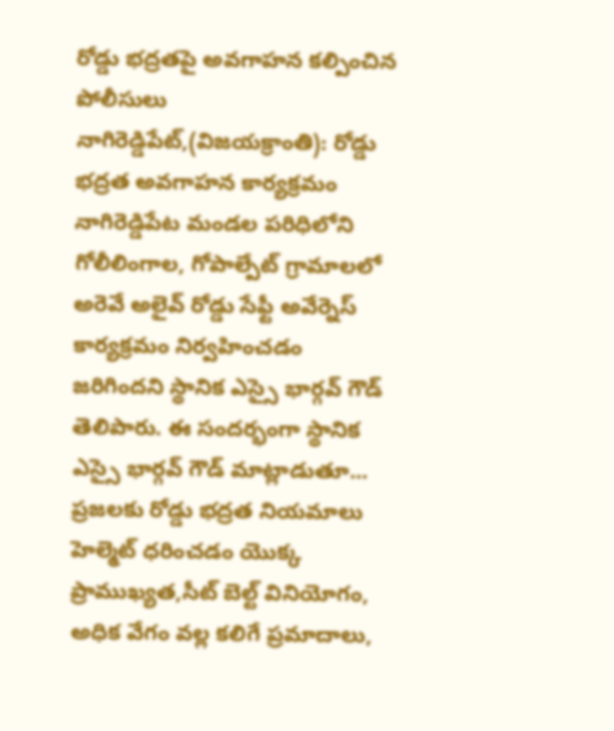రోడ్డు భద్రతపై అవగాహన కల్పించిన పోలీసులు
నాగిరెడ్డిపేట్,(విజయక్రాంతి): రోడ్డు భద్రత అవగాహన కార్యక్రమం నాగిరెడ్డిపేట మండల పరిధిలోని గోలీలింగాల, గోపాల్పేట్ గ్రామాలలో అరెవే అలైవ్ రోడ్డు సేఫ్టీ అవేర్నెస్ కార్యక్రమం నిర్వహించడం జరిగిందని స్థానిక ఎస్సై భార్గవ్ గౌడ్ తెలిపారు. ఈ సందర్భంగా స్థానిక ఎస్సై భార్గవ్ గౌడ్ మాట్లాడుతూ... ప్రజలకు రోడ్డు భద్రత నియమాలు హెల్మెట్ ధరించడం యొక్క ప్రాముఖ్యత,సీట్ బెల్ట్ వినియోగం, అధిక వేగం వల్ల కలిగే ప్రమాదాలు,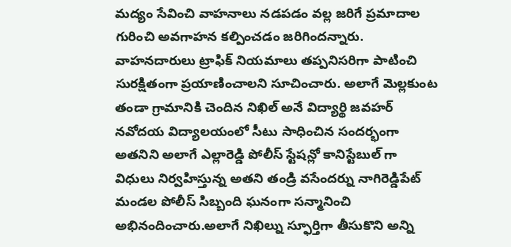మద్యం సేవించి వాహనాలు నడపడం వల్ల జరిగే ప్రమాదాల గురించి అవగాహన కల్పించడం జరిగిందన్నారు.
వాహనదారులు ట్రాఫిక్ నియమాలు తప్పనిసరిగా పాటించి సురక్షితంగా ప్రయాణించాలని సూచించారు. అలాగే మెల్లకుంట తండా గ్రామానికి చెందిన నిఖిల్ అనే విద్యార్థి జవహర్ నవోదయ విద్యాలయంలో సీటు సాధించిన సందర్భంగా అతనిని అలాగే ఎల్లారెడ్డి పోలీస్ స్టేషన్లో కానిస్టేబుల్ గా విధులు నిర్వహిస్తున్న అతని తండ్రి వసేందర్ను నాగిరెడ్డిపేట్ మండల పోలీస్ సిబ్బంది ఘనంగా సన్మానించి అభినందించారు.అలాగే నిఖిల్ను స్ఫూర్తిగా తీసుకొని అన్ని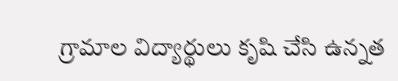గ్రామాల విద్యార్థులు కృషి చేసి ఉన్నత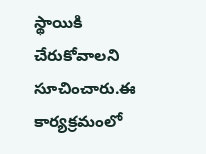స్థాయికి చేరుకోవాలని సూచించారు.ఈ కార్యక్రమంలో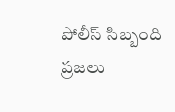పోలీస్ సిబ్బంది ప్రజలు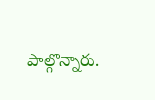పాల్గొన్నారు.